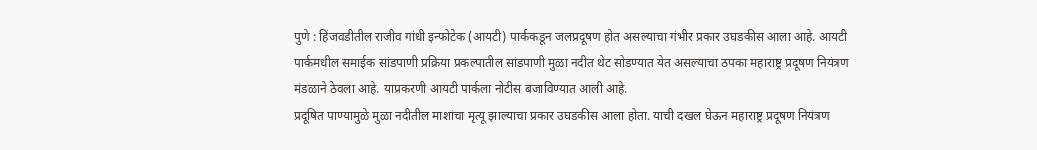पुणे : हिंजवडीतील राजीव गांधी इन्फोटेक (आयटी) पार्ककडून जलप्रदूषण होत असल्याचा गंभीर प्रकार उघडकीस आला आहे. आयटी पार्कमधील समाईक सांडपाणी प्रक्रिया प्रकल्पातील सांडपाणी मुळा नदीत थेट सोडण्यात येत असल्याचा ठपका महाराष्ट्र प्रदूषण नियंत्रण मंडळाने ठेवला आहे. याप्रकरणी आयटी पार्कला नोटीस बजाविण्यात आली आहे.
प्रदूषित पाण्यामुळे मुळा नदीतील माशांचा मृत्यू झाल्याचा प्रकार उघडकीस आला होता. याची दखल घेऊन महाराष्ट्र प्रदूषण नियंत्रण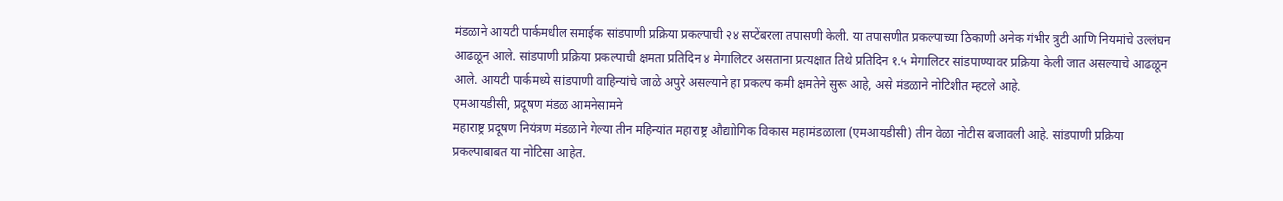मंडळाने आयटी पार्कमधील समाईक सांडपाणी प्रक्रिया प्रकल्पाची २४ सप्टेंबरला तपासणी केली. या तपासणीत प्रकल्पाच्या ठिकाणी अनेक गंभीर त्रुटी आणि नियमांचे उल्लंघन आढळून आले. सांडपाणी प्रक्रिया प्रकल्पाची क्षमता प्रतिदिन ४ मेगालिटर असताना प्रत्यक्षात तिथे प्रतिदिन १.५ मेगालिटर सांडपाण्यावर प्रक्रिया केली जात असल्याचे आढळून आले. आयटी पार्कमध्ये सांडपाणी वाहिन्यांचे जाळे अपुरे असल्याने हा प्रकल्प कमी क्षमतेने सुरू आहे, असे मंडळाने नोटिशीत म्हटले आहे.
एमआयडीसी, प्रदूषण मंडळ आमनेसामने
महाराष्ट्र प्रदूषण नियंत्रण मंडळाने गेल्या तीन महिन्यांत महाराष्ट्र औद्याोगिक विकास महामंडळाला (एमआयडीसी) तीन वेळा नोटीस बजावली आहे. सांडपाणी प्रक्रिया प्रकल्पाबाबत या नोटिसा आहेत.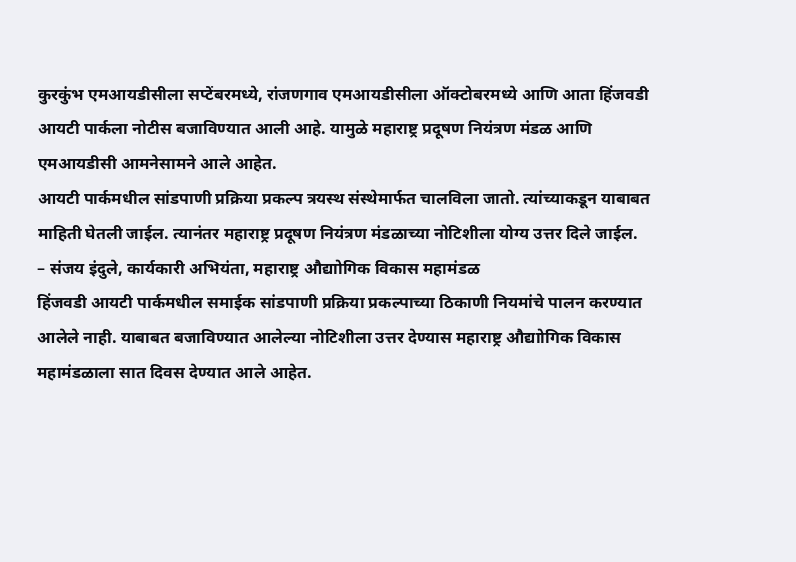कुरकुंभ एमआयडीसीला सप्टेंबरमध्ये, रांजणगाव एमआयडीसीला ऑक्टोबरमध्ये आणि आता हिंजवडी आयटी पार्कला नोटीस बजाविण्यात आली आहे. यामुळे महाराष्ट्र प्रदूषण नियंत्रण मंडळ आणि एमआयडीसी आमनेसामने आले आहेत.
आयटी पार्कमधील सांडपाणी प्रक्रिया प्रकल्प त्रयस्थ संस्थेमार्फत चालविला जातो. त्यांच्याकडून याबाबत माहिती घेतली जाईल. त्यानंतर महाराष्ट्र प्रदूषण नियंत्रण मंडळाच्या नोटिशीला योग्य उत्तर दिले जाईल.
– संजय इंदुले, कार्यकारी अभियंता, महाराष्ट्र औद्याोगिक विकास महामंडळ
हिंजवडी आयटी पार्कमधील समाईक सांडपाणी प्रक्रिया प्रकल्पाच्या ठिकाणी नियमांचे पालन करण्यात आलेले नाही. याबाबत बजाविण्यात आलेल्या नोटिशीला उत्तर देण्यास महाराष्ट्र औद्याोगिक विकास महामंडळाला सात दिवस देण्यात आले आहेत.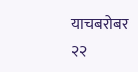याचबरोबर २२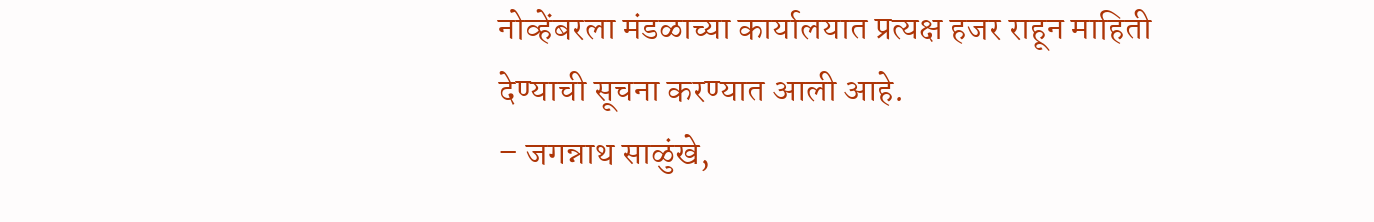नोव्हेंबरला मंडळाच्या कार्यालयात प्रत्यक्ष हजर राहून माहिती देण्याची सूचना करण्यात आली आहे.
– जगन्नाथ साळुंखे,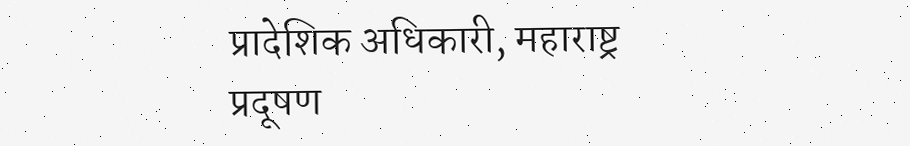प्रादेशिक अधिकारी, महाराष्ट्र प्रदूषण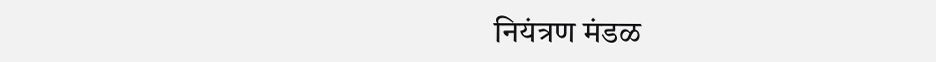नियंत्रण मंडळ